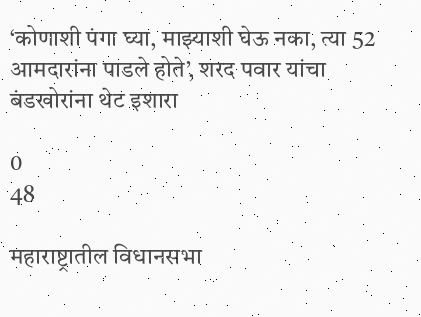‘कोणाशी पंगा घ्या, माझ्याशी घेऊ नका, त्या 52 आमदारांना पाडले होते’, शरद पवार यांचा बंडखोरांना थेट इशारा

0
48

महाराष्ट्रातील विधानसभा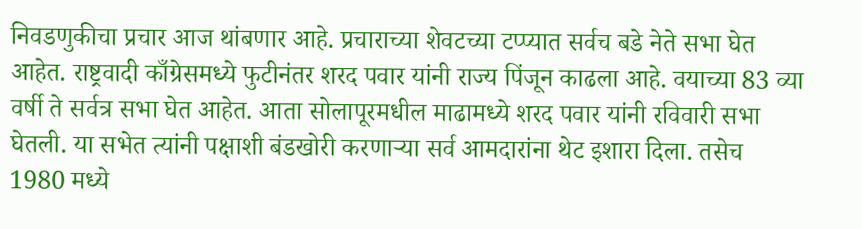निवडणुकीचा प्रचार आज थांबणार आहे. प्रचाराच्या शेवटच्या टप्प्यात सर्वच बडे नेते सभा घेत आहेत. राष्ट्रवादी काँग्रेसमध्ये फुटीनंतर शरद पवार यांनी राज्य पिंजून काढला आहे. वयाच्या 83 व्या वर्षी ते सर्वत्र सभा घेत आहेत. आता सोलापूरमधील माढामध्ये शरद पवार यांनी रविवारी सभा घेतली. या सभेत त्यांनी पक्षाशी बंडखोरी करणाऱ्या सर्व आमदारांना थेट इशारा दिला. तसेच 1980 मध्ये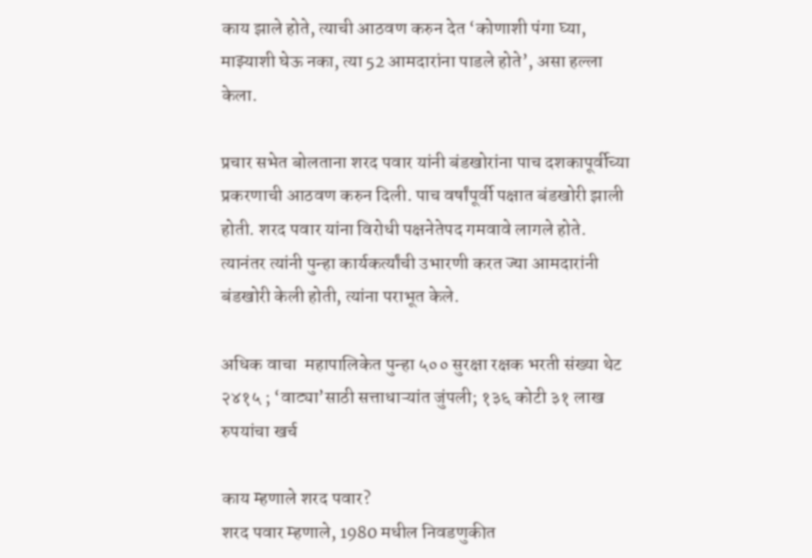काय झाले होते, त्याची आठवण करुन देत ‘कोणाशी पंगा घ्या, माझ्याशी घेऊ नका, त्या 52 आमदारांना पाडले होते’, असा हल्ला केला.

प्रचार सभेत बोलताना शरद पवार यांनी बंडखोरांना पाच दशकापूर्वीच्या प्रकरणाची आठवण करुन दिली. पाच वर्षांपूर्वी पक्षात बंडखोरी झाली होती. शरद पवार यांना विरोधी पक्षनेतेपद गमवावे लागले होते. त्यानंतर त्यांनी पुन्हा कार्यकर्त्यांची उभारणी करत ज्या आमदारांनी बंडखोरी केली होती, त्यांना पराभूत केले.

अधिक वाचा  महापालिकेत पुन्हा ५०० सुरक्षा रक्षक भरती संख्या थेट २४१५ ; ‘वाट्या’साठी सत्ताधाऱ्यांत जुंपली; १३६ कोटी ३१ लाख रुपयांचा खर्च

काय म्हणाले शरद पवार?
शरद पवार म्हणाले, 1980 मधील निवडणुकीत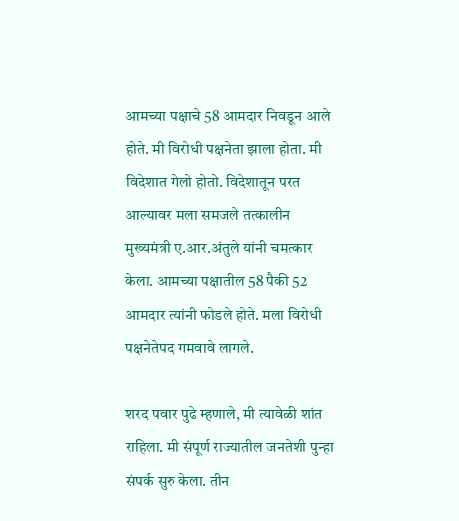आमच्या पक्षाचे 58 आमदार निवडून आले होते. मी विरोधी पक्षनेता झाला होता. मी विदेशात गेलो होतो. विदेशातून परत आल्यावर मला समजले तत्कालीन मुख्यमंत्री ए.आर.अंतुले यांनी चमत्कार केला. आमच्या पक्षातील 58 पैकी 52 आमदार त्यांनी फोडले होते. मला विरोधी पक्षनेतेपद गमवावे लागले.

शरद पवार पुढे म्हणाले, मी त्यावेळी शांत राहिला. मी संपूर्ण राज्यातील जनतेशी पुन्हा संपर्क सुरु केला. तीन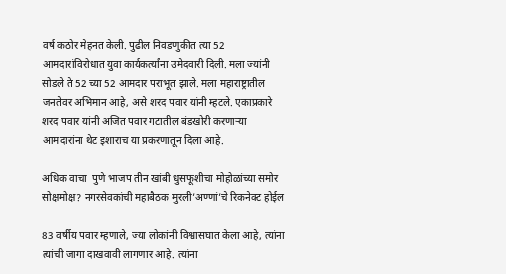वर्ष कठोर मेहनत केली. पुढील निवडणुकीत त्या 52 आमदारांविरोधात युवा कार्यकर्त्यांना उमेदवारी दिली. मला ज्यांनी सोडले ते 52 च्या 52 आमदार पराभूत झाले. मला महाराष्ट्रातील जनतेवर अभिमान आहे, असे शरद पवार यांनी म्हटले. एकाप्रकारे शरद पवार यांनी अजित पवार गटातील बंडखोरी करणाऱ्या आमदारांना थेट इशाराच या प्रकरणातून दिला आहे.

अधिक वाचा  पुणे भाजप तीन खांबी धुसफूशीचा मोहोळांच्या समोर सोक्षमोक्ष? नगरसेवकांची महाबैठक मुरली’अण्णां’चे रिकनेक्ट होईल

83 वर्षीय पवार म्हणाले, ज्या लोकांनी विश्वासघात केला आहे, त्यांना त्यांची जागा दाखवावी लागणार आहे. त्यांना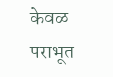केवळ पराभूत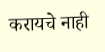करायचे नाही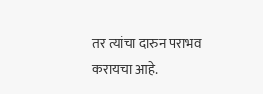तर त्यांचा दारुन पराभव करायचा आहे.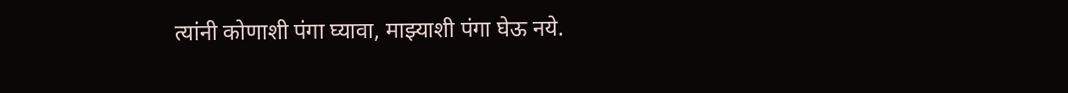त्यांनी कोणाशी पंगा घ्यावा, माझ्याशी पंगा घेऊ नये.